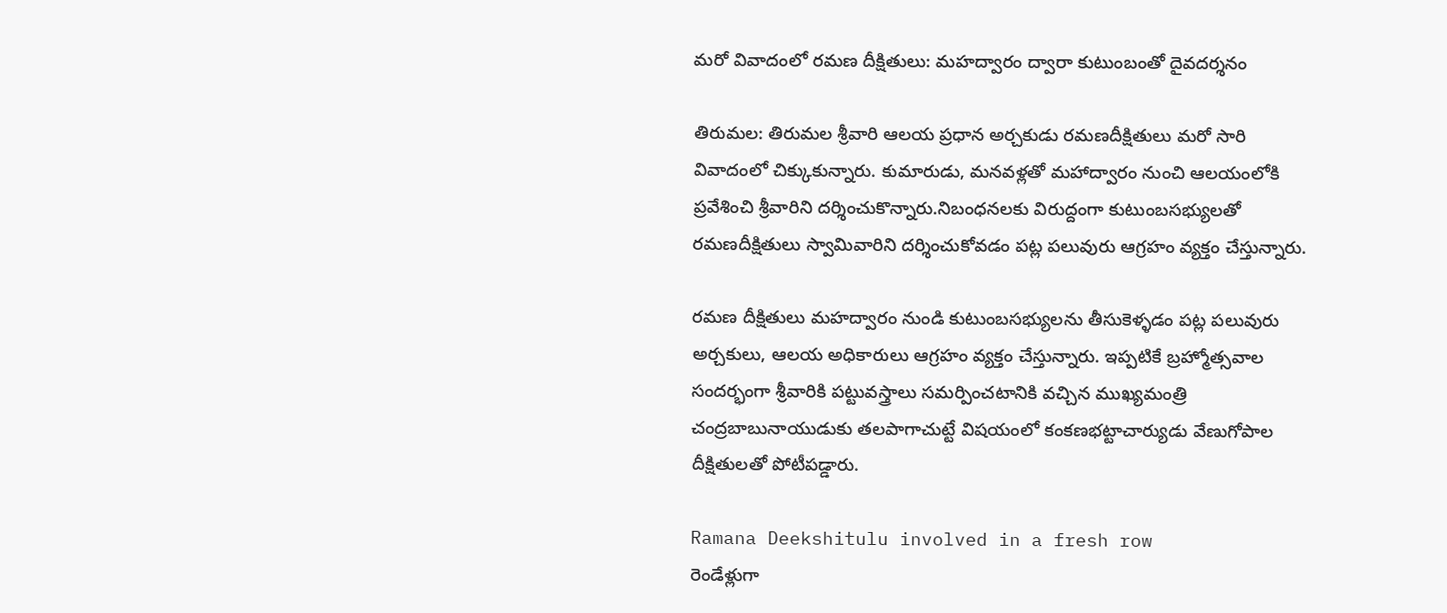మరో వివాదంలో రమణ దీక్షితులు: మహద్వారం ద్వారా కుటుంబంతో దైవదర్శనం

తిరుమల: తిరుమల శ్రీవారి ఆలయ ప్రధాన అర్చకుడు రమణదీక్షితులు మరో సారి వివాదంలో చిక్కుకున్నారు. కుమారుడు, మనవళ్లతో మహాద్వారం నుంచి ఆలయంలోకి ప్రవేశించి శ్రీవారిని దర్శించుకొన్నారు.నిబంధనలకు విరుద్దంగా కుటుంబసభ్యులతో రమణదీక్షితులు స్వామివారిని దర్శించుకోవడం పట్ల పలువురు ఆగ్రహం వ్యక్తం చేస్తున్నారు.

రమణ దీక్షితులు మహద్వారం నుండి కుటుంబసభ్యులను తీసుకెళ్ళడం పట్ల పలువురు అర్చకులు, ఆలయ అధికారులు ఆగ్రహం వ్యక్తం చేస్తున్నారు. ఇప్పటికే బ్రహ్మోత్సవాల సందర్భంగా శ్రీవారికి పట్టువస్త్రాలు సమర్పించటానికి వచ్చిన ముఖ్యమంత్రి చంద్రబాబునాయుడుకు తలపాగాచుట్టే విషయంలో కంకణభట్టాచార్యుడు వేణుగోపాల దీక్షితులతో పోటీపడ్డారు.

Ramana Deekshitulu involved in a fresh row
రెండేళ్లుగా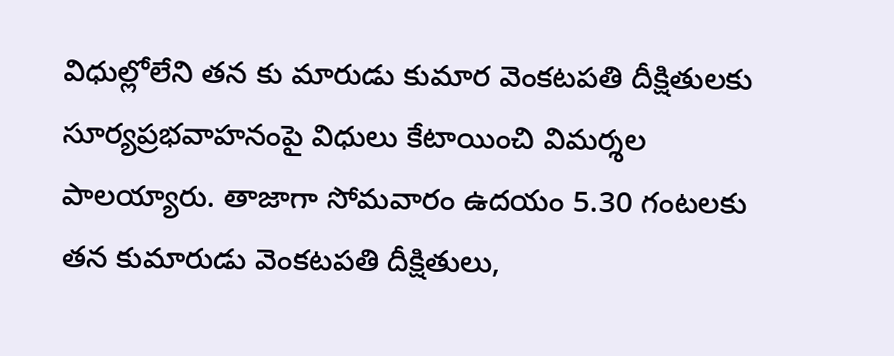విధుల్లోలేని తన కు మారుడు కుమార వెంకటపతి దీక్షితులకు సూర్యప్రభవాహనంపై విధులు కేటాయించి విమర్శల పాలయ్యారు. తాజాగా సోమవారం ఉదయం 5.30 గంటలకు తన కుమారుడు వెంకటపతి దీక్షితులు,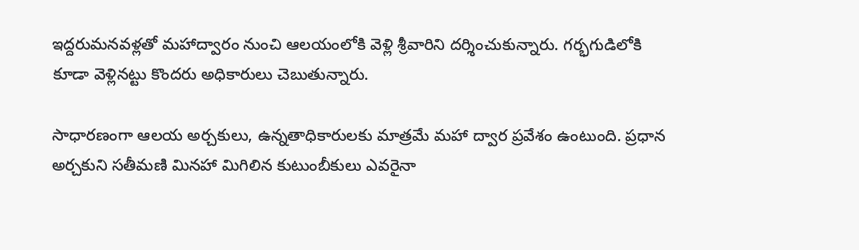ఇద్దరుమనవళ్లతో మహాద్వారం నుంచి ఆలయంలోకి వెళ్లి శ్రీవారిని దర్శించుకున్నారు. గర్భగుడిలోకి కూడా వెళ్లినట్టు కొందరు అధికారులు చెబుతున్నారు.

సాధారణంగా ఆలయ అర్చకులు, ఉన్నతాధికారులకు మాత్రమే మహా ద్వార ప్రవేశం ఉంటుంది. ప్రధాన అర్చకుని సతీమణి మినహా మిగిలిన కుటుంబీకులు ఎవరైనా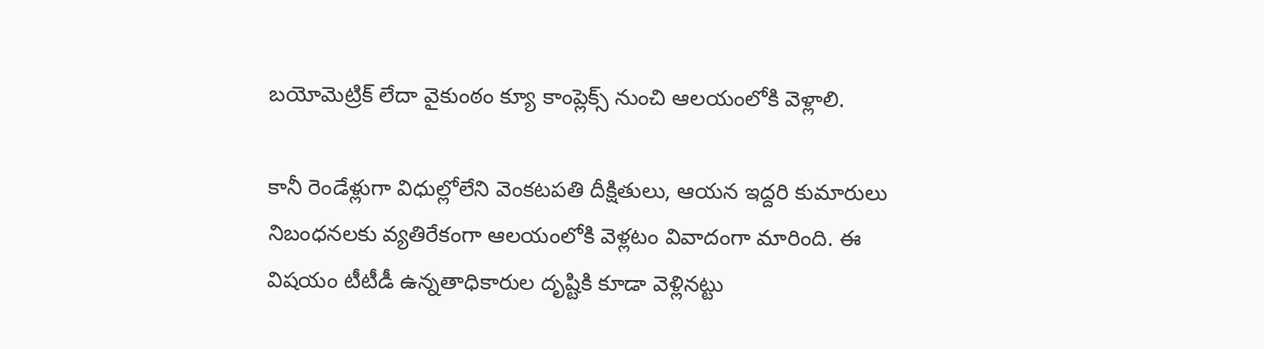బయోమెట్రిక్‌ లేదా వైకుంఠం క్యూ కాంప్లెక్స్‌ నుంచి ఆలయంలోకి వెళ్లాలి.

కానీ రెండేళ్లుగా విధుల్లోలేని వెంకటపతి దీక్షితులు, ఆయన ఇద్దరి కుమారులు నిబంధనలకు వ్యతిరేకంగా ఆలయంలోకి వెళ్లటం వివాదంగా మారింది. ఈ విషయం టీటీడీ ఉన్నతాధికారుల దృష్టికి కూడా వెళ్లినట్టు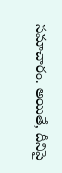సమాచారం. అయితే, దీనిపై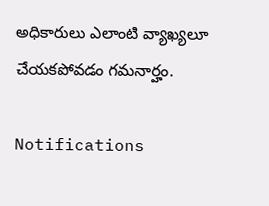అధికారులు ఎలాంటి వ్యాఖ్యలూ చేయకపోవడం గమనార్హం.

Notifications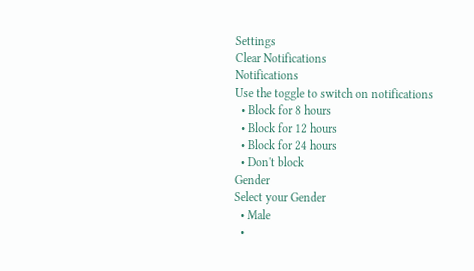Settings
Clear Notifications
Notifications
Use the toggle to switch on notifications
  • Block for 8 hours
  • Block for 12 hours
  • Block for 24 hours
  • Don't block
Gender
Select your Gender
  • Male
  •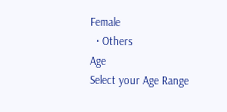Female
  • Others
Age
Select your Age Range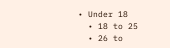• Under 18
  • 18 to 25
  • 26 to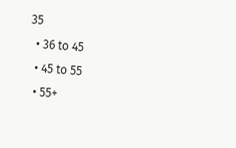35
  • 36 to 45
  • 45 to 55
  • 55+